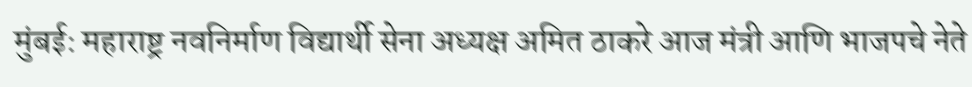मुंबई: महाराष्ट्र नवनिर्माण विद्यार्थी सेना अध्यक्ष अमित ठाकरे आज मंत्री आणि भाजपचे नेते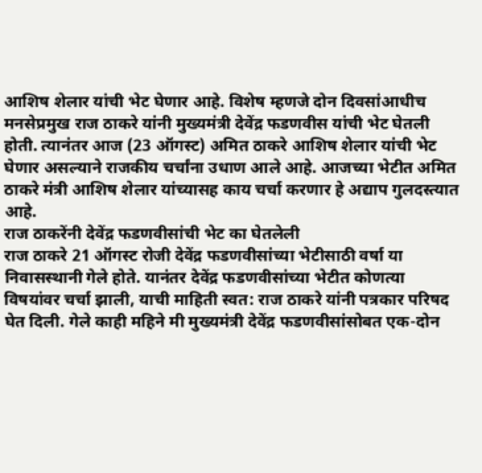आशिष शेलार यांची भेट घेणार आहे. विशेष म्हणजे दोन दिवसांआधीच मनसेप्रमुख राज ठाकरे यांनी मुख्यमंत्री देवेंद्र फडणवीस यांची भेट घेतली होती. त्यानंतर आज (23 ऑगस्ट) अमित ठाकरे आशिष शेलार यांची भेट घेणार असल्याने राजकीय चर्चांना उधाण आले आहे. आजच्या भेटीत अमित ठाकरे मंत्री आशिष शेलार यांच्यासह काय चर्चा करणार हे अद्याप गुलदस्त्यात आहे.
राज ठाकरेंनी देवेंद्र फडणवीसांची भेट का घेतलेली
राज ठाकरे 21 ऑगस्ट रोजी देवेंद्र फडणवीसांच्या भेटीसाठी वर्षा या निवासस्थानी गेले होते. यानंतर देवेंद्र फडणवीसांच्या भेटीत कोणत्या विषयांवर चर्चा झाली, याची माहिती स्वत: राज ठाकरे यांनी पत्रकार परिषद घेत दिली. गेले काही महिने मी मुख्यमंत्री देवेंद्र फडणवीसांसोबत एक-दोन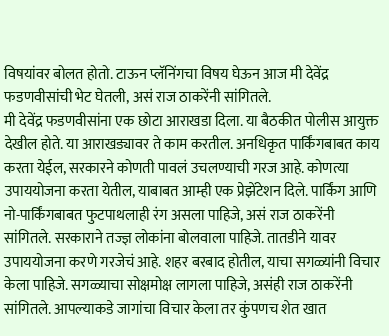विषयांवर बोलत होतो. टाऊन प्लॅनिंगचा विषय घेऊन आज मी देवेंद्र फडणवीसांची भेट घेतली, असं राज ठाकरेंनी सांगितले.
मी देवेंद्र फडणवीसांना एक छोटा आराखडा दिला. या बैठकीत पोलीस आयुक्त देखील होते. या आराखड्यावर ते काम करतील. अनधिकृत पार्किंगबाबत काय करता येईल, सरकारने कोणती पावलं उचलण्याची गरज आहे. कोणत्या उपाययोजना करता येतील, याबाबत आम्ही एक प्रेझेंटेशन दिले. पार्किंग आणि नो-पार्किंगबाबत फुटपाथलाही रंग असला पाहिजे, असं राज ठाकरेंनी सांगितले. सरकाराने तज्ज्ञ लोकांना बोलवाला पाहिजे. तातडीने यावर उपाययोजना करणे गरजेचं आहे. शहर बरबाद होतील, याचा सगळ्यांनी विचार केला पाहिजे. सगळ्याचा सोक्षमोक्ष लागला पाहिजे, असंही राज ठाकरेंनी सांगितले. आपल्याकडे जागांचा विचार केला तर कुंपणच शेत खात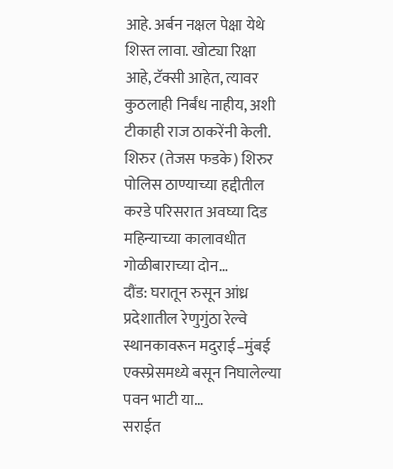आहे. अर्बन नक्षल पेक्षा येथे शिस्त लावा. खोट्या रिक्षा आहे, टॅक्सी आहेत, त्यावर कुठलाही निर्बंध नाहीय, अशी टीकाही राज ठाकरेंनी केली.
शिरुर (तेजस फडके) शिरुर पोलिस ठाण्याच्या हद्दीतील करडे परिसरात अवघ्या दिड महिन्याच्या कालावधीत गोळीबाराच्या दोन…
दौंड: घरातून रुसून आंध्र प्रदेशातील रेणुगुंठा रेल्वे स्थानकावरून मदुराई–मुंबई एक्स्प्रेसमध्ये बसून निघालेल्या पवन भाटी या…
सराईत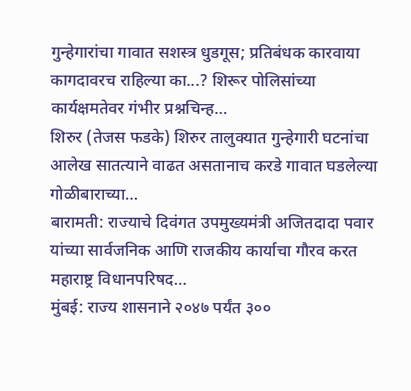गुन्हेगारांचा गावात सशस्त्र धुडगूस; प्रतिबंधक कारवाया कागदावरच राहिल्या का...? शिरूर पोलिसांच्या कार्यक्षमतेवर गंभीर प्रश्नचिन्ह…
शिरुर (तेजस फडके) शिरुर तालुक्यात गुन्हेगारी घटनांचा आलेख सातत्याने वाढत असतानाच करडे गावात घडलेल्या गोळीबाराच्या…
बारामती: राज्याचे दिवंगत उपमुख्यमंत्री अजितदादा पवार यांच्या सार्वजनिक आणि राजकीय कार्याचा गौरव करत महाराष्ट्र विधानपरिषद…
मुंबई: राज्य शासनाने २०४७ पर्यंत ३००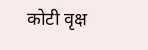कोटी वृक्ष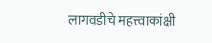लागवडीचे महत्त्वाकांक्षी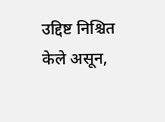उद्दिष्ट निश्चित केले असून,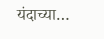यंदाच्या…